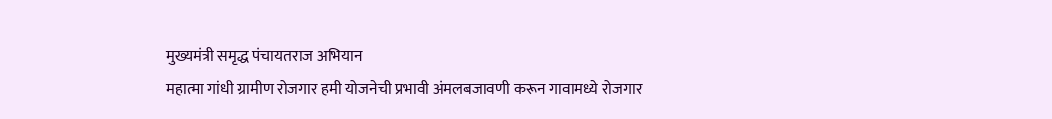मुख्यमंत्री समृद्ध पंचायतराज अभियान
महात्मा गांधी ग्रामीण रोजगार हमी योजनेची प्रभावी अंमलबजावणी करून गावामध्ये रोजगार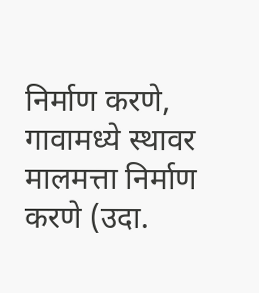निर्माण करणे, गावामध्ये स्थावर मालमत्ता निर्माण करणे (उदा.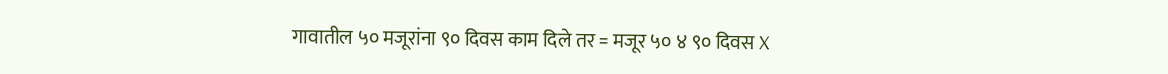गावातील ५० मजूरांना ९० दिवस काम दिले तर = मजूर ५० ४ ९० दिवस X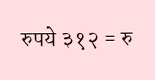रुपये ३१२ = रु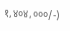१,४०४,०००/-)